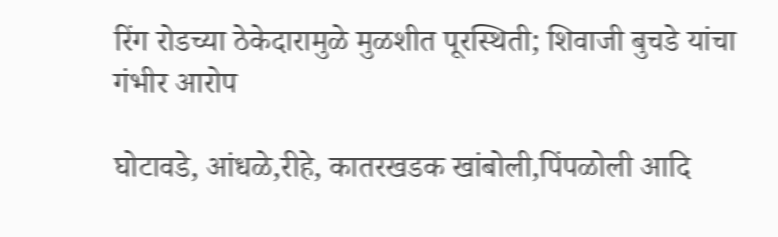रिंग रोडच्या ठेकेदारामुळे मुळशीत पूरस्थिती; शिवाजी बुचडे यांचा गंभीर आरोप

घोटावडे, आंधळे,रीहे, कातरखडक खांबोली,पिंपळोली आदि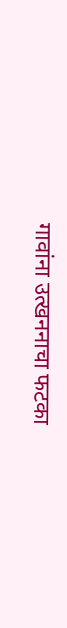गावांना उत्खननाचा फटका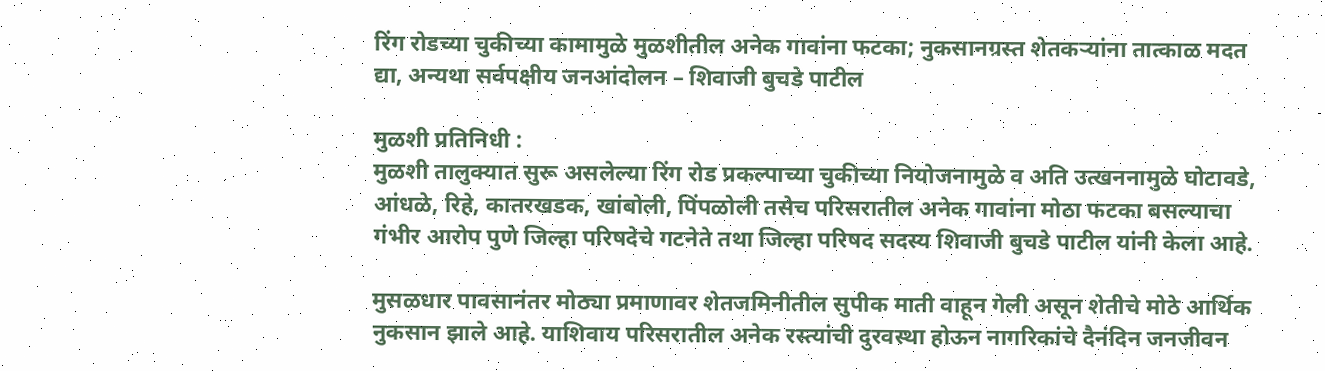रिंग रोडच्या चुकीच्या कामामुळे मुळशीतील अनेक गावांना फटका; नुकसानग्रस्त शेतकऱ्यांना तात्काळ मदत द्या, अन्यथा सर्वपक्षीय जनआंदोलन – शिवाजी बुचडे पाटील

मुळशी प्रतिनिधी :
मुळशी तालुक्यात सुरू असलेल्या रिंग रोड प्रकल्पाच्या चुकीच्या नियोजनामुळे व अति उत्खननामुळे घोटावडे, आंधळे, रिहे, कातरखडक, खांबोली, पिंपळोली तसेच परिसरातील अनेक गावांना मोठा फटका बसल्याचा गंभीर आरोप पुणे जिल्हा परिषदेचे गटनेते तथा जिल्हा परिषद सदस्य शिवाजी बुचडे पाटील यांनी केला आहे.

मुसळधार पावसानंतर मोठ्या प्रमाणावर शेतजमिनीतील सुपीक माती वाहून गेली असून शेतीचे मोठे आर्थिक नुकसान झाले आहे. याशिवाय परिसरातील अनेक रस्त्यांची दुरवस्था होऊन नागरिकांचे दैनंदिन जनजीवन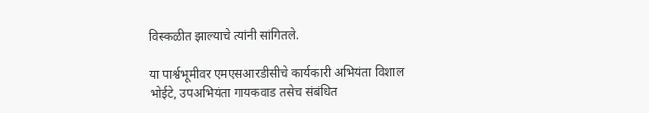विस्कळीत झाल्याचे त्यांनी सांगितले.

या पार्श्वभूमीवर एमएसआरडीसीचे कार्यकारी अभियंता विशाल भोईटे, उपअभियंता गायकवाड तसेच संबंधित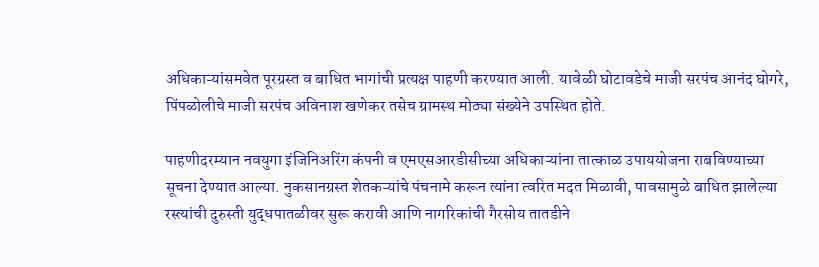अधिकाऱ्यांसमवेत पूरग्रस्त व बाधित भागांची प्रत्यक्ष पाहणी करण्यात आली. यावेळी घोटावडेचे माजी सरपंच आनंद घोगरे, पिंपळोलीचे माजी सरपंच अविनाश खणेकर तसेच ग्रामस्थ मोठ्या संख्येने उपस्थित होते.

पाहणीदरम्यान नवयुगा इंजिनिअरिंग कंपनी व एमएसआरडीसीच्या अधिकाऱ्यांना तात्काळ उपाययोजना राबविण्याच्या सूचना देण्यात आल्या. नुकसानग्रस्त शेतकऱ्यांचे पंचनामे करून त्यांना त्वरित मदत मिळावी, पावसामुळे बाधित झालेल्या रस्त्यांची दुरुस्ती युद्धपातळीवर सुरू करावी आणि नागरिकांची गैरसोय तातडीने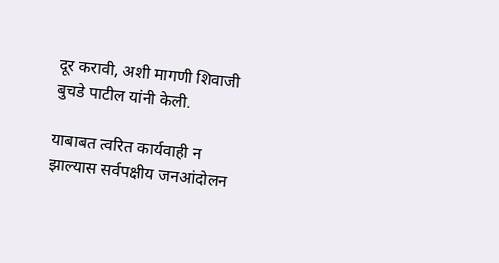दूर करावी, अशी मागणी शिवाजी बुचडे पाटील यांनी केली.

याबाबत त्वरित कार्यवाही न झाल्यास सर्वपक्षीय जनआंदोलन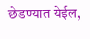छेडण्यात येईल,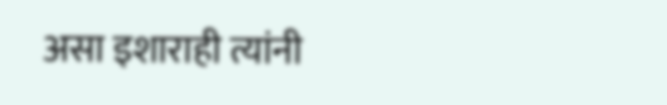असा इशाराही त्यांनी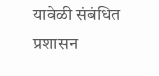यावेळी संबंधित प्रशासन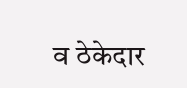व ठेकेदार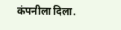कंपनीला दिला.